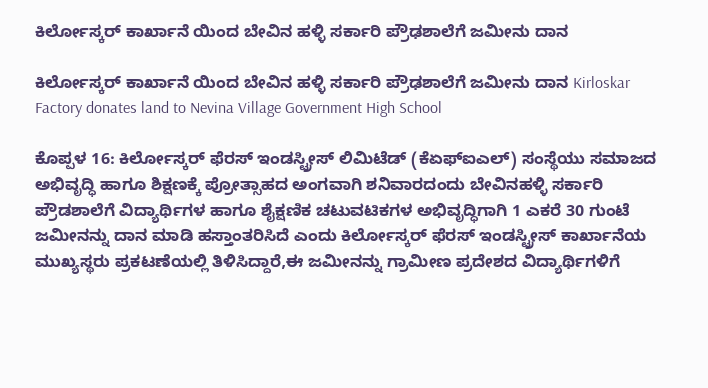ಕಿರ್ಲೋಸ್ಕರ್ ಕಾರ್ಖಾನೆ ಯಿಂದ ಬೇವಿನ ಹಳ್ಳಿ ಸರ್ಕಾರಿ ಪ್ರೌಢಶಾಲೆಗೆ ಜಮೀನು ದಾನ

ಕಿರ್ಲೋಸ್ಕರ್ ಕಾರ್ಖಾನೆ ಯಿಂದ ಬೇವಿನ ಹಳ್ಳಿ ಸರ್ಕಾರಿ ಪ್ರೌಢಶಾಲೆಗೆ ಜಮೀನು ದಾನ Kirloskar Factory donates land to Nevina Village Government High School

ಕೊಪ್ಪಳ 16: ಕಿರ್ಲೋಸ್ಕರ್ ಫೆರಸ್ ಇಂಡಸ್ಟ್ರೀಸ್ ಲಿಮಿಟೆಡ್ (ಕೆಏಫ್‌ಐಎಲ್) ಸಂಸ್ಥೆಯು ಸಮಾಜದ ಅಭಿವೃದ್ಧಿ ಹಾಗೂ ಶಿಕ್ಷಣಕ್ಕೆ ಪ್ರೋತ್ಸಾಹದ ಅಂಗವಾಗಿ ಶನಿವಾರದಂದು ಬೇವಿನಹಳ್ಳಿ ಸರ್ಕಾರಿ ಪ್ರೌಡಶಾಲೆಗೆ ವಿದ್ಯಾರ್ಥಿಗಳ ಹಾಗೂ ಶೈಕ್ಷಣಿಕ ಚಟುವಟಿಕಗಳ ಅಭಿವೃದ್ಧಿಗಾಗಿ 1 ಎಕರೆ 30 ಗುಂಟೆ ಜಮೀನನ್ನು ದಾನ ಮಾಡಿ ಹಸ್ತಾಂತರಿಸಿದೆ ಎಂದು ಕಿರ್ಲೋಸ್ಕರ್ ಫೆರಸ್ ಇಂಡಸ್ಟ್ರೀಸ್ ಕಾರ್ಖಾನೆಯ ಮುಖ್ಯಸ್ಥರು ಪ್ರಕಟಣೆಯಲ್ಲಿ ತಿಳಿಸಿದ್ದಾರೆ,ಈ ಜಮೀನನ್ನು ಗ್ರಾಮೀಣ ಪ್ರದೇಶದ ವಿದ್ಯಾರ್ಥಿಗಳಿಗೆ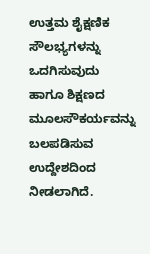ಉತ್ತಮ ಶೈಕ್ಷಣಿಕ ಸೌಲಭ್ಯಗಳನ್ನು ಒದಗಿಸುವುದು ಹಾಗೂ ಶಿಕ್ಷಣದ ಮೂಲಸೌಕರ್ಯವನ್ನು ಬಲಪಡಿಸುವ ಉದ್ದೇಶದಿಂದ ನೀಡಲಾಗಿದೆ.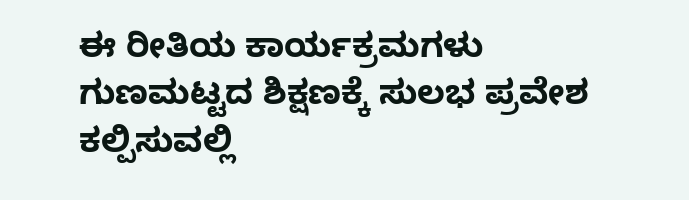ಈ ರೀತಿಯ ಕಾರ್ಯಕ್ರಮಗಳು ಗುಣಮಟ್ಟದ ಶಿಕ್ಷಣಕ್ಕೆ ಸುಲಭ ಪ್ರವೇಶ ಕಲ್ಪಿಸುವಲ್ಲಿ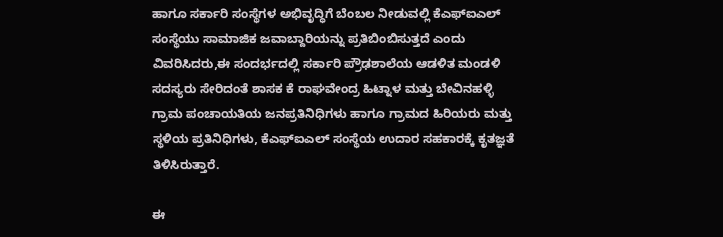ಹಾಗೂ ಸರ್ಕಾರಿ ಸಂಸ್ಥೆಗಳ ಅಭಿವೃದ್ಧಿಗೆ ಬೆಂಬಲ ನೀಡುವಲ್ಲಿ ಕೆಎಫ್‌ಐಎಲ್ ಸಂಸ್ಥೆಯು ಸಾಮಾಜಿಕ ಜವಾಬ್ದಾರಿಯನ್ನು ಪ್ರತಿಬಿಂಬಿಸುತ್ತದೆ ಎಂದು ವಿವರಿಸಿದರು,ಈ ಸಂದರ್ಭದಲ್ಲಿ ಸರ್ಕಾರಿ ಪ್ರೌಢಶಾಲೆಯ ಆಡಳಿತ ಮಂಡಳಿ ಸದಸ್ಯರು ಸೇರಿದಂತೆ ಶಾಸಕ ಕೆ ರಾಘವೇಂದ್ರ ಹಿಟ್ನಾಳ ಮತ್ತು ಬೇವಿನಹಳ್ಳಿ ಗ್ರಾಮ ಪಂಚಾಯತಿಯ ಜನಪ್ರತಿನಿಧಿಗಳು ಹಾಗೂ ಗ್ರಾಮದ ಹಿರಿಯರು ಮತ್ತು ಸ್ಥಳಿಯ ಪ್ರತಿನಿಧಿಗಳು, ಕೆಎಫ್‌ಐಎಲ್ ಸಂಸ್ಥೆಯ ಉದಾರ ಸಹಕಾರಕ್ಕೆ ಕೃತಜ್ಞತೆ ತಿಳಿಸಿರುತ್ತಾರೆ.

ಈ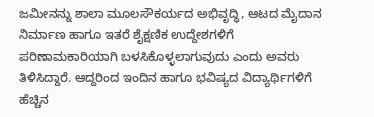ಜಮೀನನ್ನು ಶಾಲಾ ಮೂಲಸೌಕರ್ಯದ ಅಭಿವೃದ್ಧಿ, ಆಟದ ಮೈದಾನ ನಿರ್ಮಾಣ ಹಾಗೂ ಇತರೆ ಶೈಕ್ಷಣಿಕ ಉದ್ದೇಶಗಳಿಗೆ ಪರಿಣಾಮಕಾರಿಯಾಗಿ ಬಳಸಿಕೊಳ್ಳಲಾಗುವುದು ಎಂದು ಅವರು ತಿಳಿಸಿದ್ದಾರೆ. ಆದ್ದರಿಂದ ಇಂದಿನ ಹಾಗೂ ಭವಿಷ್ಯದ ವಿದ್ಯಾರ್ಥಿಗಳಿಗೆ ಹೆಚ್ಚಿನ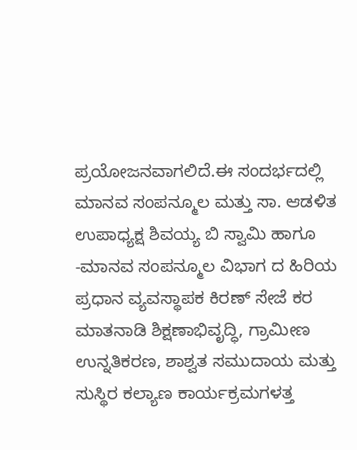ಪ್ರಯೋಜನವಾಗಲಿದೆ.ಈ ಸಂದರ್ಭದಲ್ಲಿ  ಮಾನವ ಸಂಪನ್ಮೂಲ ಮತ್ತು ಸಾ. ಆಡಳಿತ ಉಪಾಧ್ಯಕ್ಷ ಶಿವಯ್ಯ ಬಿ ಸ್ವಾಮಿ ಹಾಗೂ  -ಮಾನವ ಸಂಪನ್ಮೂಲ ವಿಭಾಗ ದ ಹಿರಿಯ ಪ್ರಧಾನ ವ್ಯವಸ್ಥಾಪಕ ಕಿರಣ್ ಸೇಜೆ ಕರ ಮಾತನಾಡಿ ಶಿಕ್ಷಣಾಭಿವೃದ್ಧಿ, ಗ್ರಾಮೀಣ ಉನ್ನತಿಕರಣ, ಶಾಶ್ವತ ಸಮುದಾಯ ಮತ್ತು ಸುಸ್ಥಿರ ಕಲ್ಯಾಣ ಕಾರ್ಯಕ್ರಮಗಳತ್ತ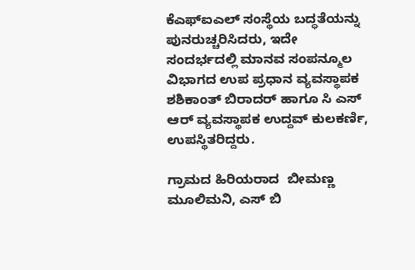ಕೆಎಫ್‌ಐಎಲ್ ಸಂಸ್ಥೆಯ ಬದ್ಧತೆಯನ್ನು ಪುನರುಚ್ಚರಿಸಿದರು, ಇದೇ ಸಂದರ್ಭದಲ್ಲಿ ಮಾನವ ಸಂಪನ್ಮೂಲ ವಿಭಾಗದ ಉಪ ಪ್ರಧಾನ ವ್ಯವಸ್ಥಾಪಕ ಶಶಿಕಾಂತ್ ಬಿರಾದರ್ ಹಾಗೂ ಸಿ ಎಸ್ ಆರ್ ವ್ಯವಸ್ಥಾಪಕ ಉದ್ದವ್ ಕುಲಕರ್ಣಿ,  ಉಪಸ್ಥಿತರಿದ್ದರು.

ಗ್ರಾಮದ ಹಿರಿಯರಾದ  ಬೀಮಣ್ಣ ಮೂಲಿಮನಿ, ಎಸ್ ಬಿ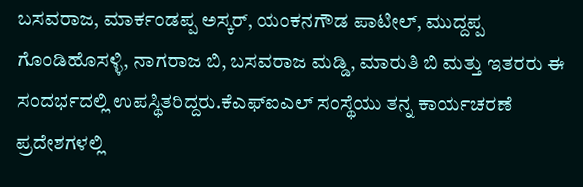ಬಸವರಾಜ, ಮಾರ್ಕಂಡಪ್ಪ ಅಸ್ಕರ್, ಯಂಕನಗೌಡ ಪಾಟೀಲ್, ಮುದ್ದಪ್ಪ ಗೊಂಡಿಹೊಸಳ್ಳಿ, ನಾಗರಾಜ ಬಿ, ಬಸವರಾಜ ಮಡ್ಡಿ, ಮಾರುತಿ ಬಿ ಮತ್ತು ಇತರರು ಈ ಸಂದರ್ಭದಲ್ಲಿ ಉಪಸ್ಥಿತರಿದ್ದರು.ಕೆಎಫ್‌ಐಎಲ್ ಸಂಸ್ಥೆಯು ತನ್ನ ಕಾರ್ಯಚರಣೆ ಪ್ರದೇಶಗಳಲ್ಲಿ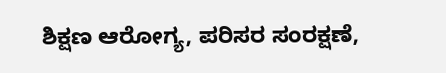ಶಿಕ್ಷಣ ಆರೋಗ್ಯ, ಪರಿಸರ ಸಂರಕ್ಷಣೆ,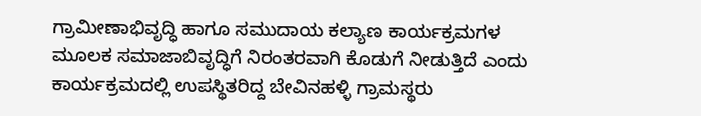ಗ್ರಾಮೀಣಾಭಿವೃದ್ಧಿ ಹಾಗೂ ಸಮುದಾಯ ಕಲ್ಯಾಣ ಕಾರ್ಯಕ್ರಮಗಳ ಮೂಲಕ ಸಮಾಜಾಬಿವೃದ್ಧಿಗೆ ನಿರಂತರವಾಗಿ ಕೊಡುಗೆ ನೀಡುತ್ತಿದೆ ಎಂದು ಕಾರ್ಯಕ್ರಮದಲ್ಲಿ ಉಪಸ್ಥಿತರಿದ್ದ ಬೇವಿನಹಳ್ಳಿ ಗ್ರಾಮಸ್ಥರು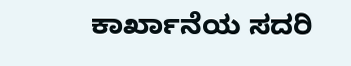ಕಾರ್ಖಾನೆಯ ಸದರಿ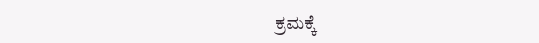ಕ್ರಮಕ್ಕೆ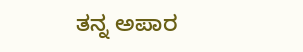ತನ್ನ ಅಪಾರ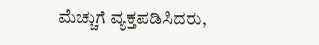ಮೆಚ್ಚುಗೆ ವ್ಯಕ್ತಪಡಿಸಿದರು,